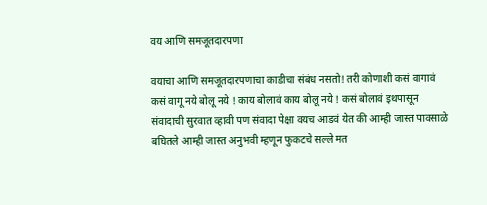वय आणि समजूतदारपणा

वयाचा आणि समजूतदारपणाचा काडीचा संबंध नसतो! तरी कोणाशी कसं वागावं कसं वागू नये बोलू नये ! काय बोलावं काय बोलू नये ! कसं बोलावं इथपासून संवादाची सुरवात व्हावी पण संवादा पेक्षा वयच आडवं येत की आम्ही जास्त पावसाळे बघितले आम्ही जास्त अनुभवी म्हणून फुकटचे सल्ले मत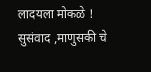लादयला मोकळे ! सुसंवाद ,माणुसकी चे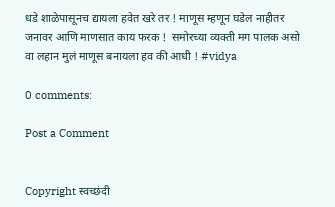धडे शाळेपासूनच द्यायला हवेत खरे तर ! माणूस म्हणून घडेल नाहीतर जनावर आणि माणसात काय फरक !  समोरच्या व्यक्ती मग पालक असो वा लहान मुलं माणूस बनायला हव की आधी ! #vidya

0 comments:

Post a Comment


Copyright स्वच्छंदी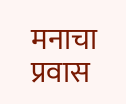मनाचा प्रवास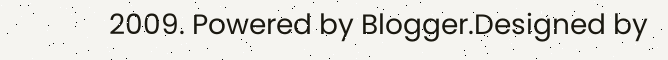2009. Powered by Blogger.Designed by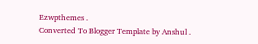Ezwpthemes .
Converted To Blogger Template by Anshul .